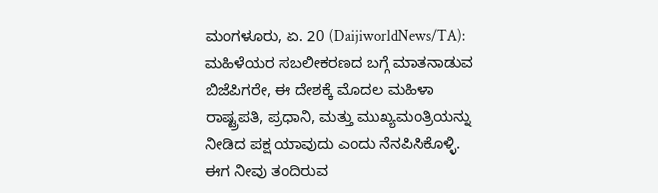ಮಂಗಳೂರು, ಏ. 20 (DaijiworldNews/TA): ಮಹಿಳೆಯರ ಸಬಲೀಕರಣದ ಬಗ್ಗೆ ಮಾತನಾಡುವ ಬಿಜೆಪಿಗರೇ, ಈ ದೇಶಕ್ಕೆ ಮೊದಲ ಮಹಿಳಾ ರಾಷ್ಟ್ರಪತಿ, ಪ್ರಧಾನಿ, ಮತ್ತು ಮುಖ್ಯಮಂತ್ರಿಯನ್ನು ನೀಡಿದ ಪಕ್ಷ ಯಾವುದು ಎಂದು ನೆನಪಿಸಿಕೊಳ್ಳಿ. ಈಗ ನೀವು ತಂದಿರುವ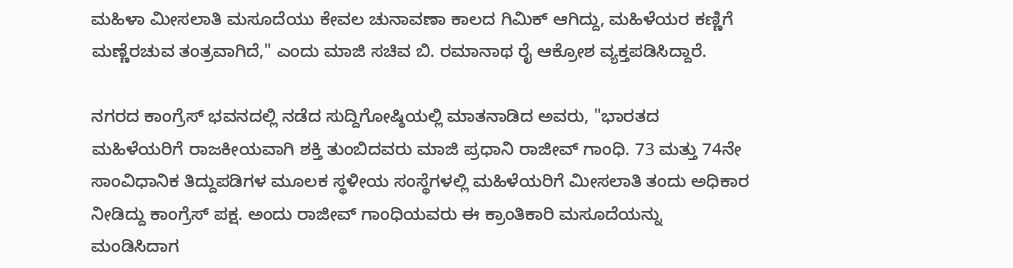ಮಹಿಳಾ ಮೀಸಲಾತಿ ಮಸೂದೆಯು ಕೇವಲ ಚುನಾವಣಾ ಕಾಲದ ಗಿಮಿಕ್ ಆಗಿದ್ದು, ಮಹಿಳೆಯರ ಕಣ್ಣಿಗೆ ಮಣ್ಣೆರಚುವ ತಂತ್ರವಾಗಿದೆ," ಎಂದು ಮಾಜಿ ಸಚಿವ ಬಿ. ರಮಾನಾಥ ರೈ ಆಕ್ರೋಶ ವ್ಯಕ್ತಪಡಿಸಿದ್ದಾರೆ.

ನಗರದ ಕಾಂಗ್ರೆಸ್ ಭವನದಲ್ಲಿ ನಡೆದ ಸುದ್ದಿಗೋಷ್ಠಿಯಲ್ಲಿ ಮಾತನಾಡಿದ ಅವರು, "ಭಾರತದ ಮಹಿಳೆಯರಿಗೆ ರಾಜಕೀಯವಾಗಿ ಶಕ್ತಿ ತುಂಬಿದವರು ಮಾಜಿ ಪ್ರಧಾನಿ ರಾಜೀವ್ ಗಾಂಧಿ. 73 ಮತ್ತು 74ನೇ ಸಾಂವಿಧಾನಿಕ ತಿದ್ದುಪಡಿಗಳ ಮೂಲಕ ಸ್ಥಳೀಯ ಸಂಸ್ಥೆಗಳಲ್ಲಿ ಮಹಿಳೆಯರಿಗೆ ಮೀಸಲಾತಿ ತಂದು ಅಧಿಕಾರ ನೀಡಿದ್ದು ಕಾಂಗ್ರೆಸ್ ಪಕ್ಷ. ಅಂದು ರಾಜೀವ್ ಗಾಂಧಿಯವರು ಈ ಕ್ರಾಂತಿಕಾರಿ ಮಸೂದೆಯನ್ನು ಮಂಡಿಸಿದಾಗ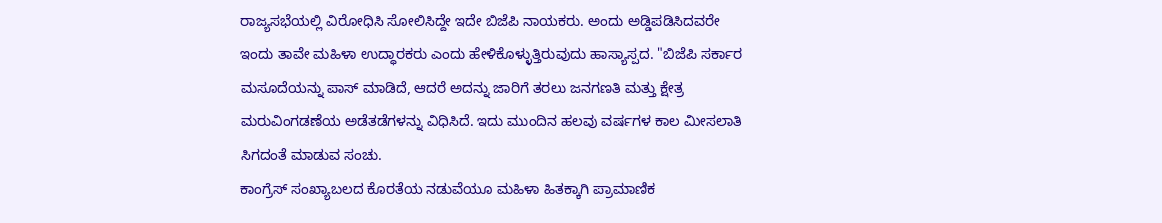ರಾಜ್ಯಸಭೆಯಲ್ಲಿ ವಿರೋಧಿಸಿ ಸೋಲಿಸಿದ್ದೇ ಇದೇ ಬಿಜೆಪಿ ನಾಯಕರು. ಅಂದು ಅಡ್ಡಿಪಡಿಸಿದವರೇ ಇಂದು ತಾವೇ ಮಹಿಳಾ ಉದ್ಧಾರಕರು ಎಂದು ಹೇಳಿಕೊಳ್ಳುತ್ತಿರುವುದು ಹಾಸ್ಯಾಸ್ಪದ. "ಬಿಜೆಪಿ ಸರ್ಕಾರ ಮಸೂದೆಯನ್ನು ಪಾಸ್ ಮಾಡಿದೆ, ಆದರೆ ಅದನ್ನು ಜಾರಿಗೆ ತರಲು ಜನಗಣತಿ ಮತ್ತು ಕ್ಷೇತ್ರ ಮರುವಿಂಗಡಣೆಯ ಅಡೆತಡೆಗಳನ್ನು ವಿಧಿಸಿದೆ. ಇದು ಮುಂದಿನ ಹಲವು ವರ್ಷಗಳ ಕಾಲ ಮೀಸಲಾತಿ ಸಿಗದಂತೆ ಮಾಡುವ ಸಂಚು.
ಕಾಂಗ್ರೆಸ್ ಸಂಖ್ಯಾಬಲದ ಕೊರತೆಯ ನಡುವೆಯೂ ಮಹಿಳಾ ಹಿತಕ್ಕಾಗಿ ಪ್ರಾಮಾಣಿಕ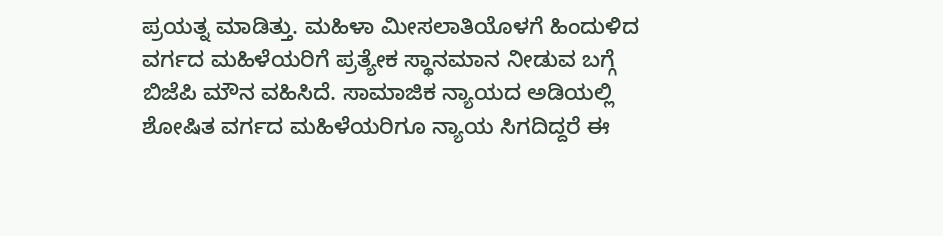ಪ್ರಯತ್ನ ಮಾಡಿತ್ತು. ಮಹಿಳಾ ಮೀಸಲಾತಿಯೊಳಗೆ ಹಿಂದುಳಿದ ವರ್ಗದ ಮಹಿಳೆಯರಿಗೆ ಪ್ರತ್ಯೇಕ ಸ್ಥಾನಮಾನ ನೀಡುವ ಬಗ್ಗೆ ಬಿಜೆಪಿ ಮೌನ ವಹಿಸಿದೆ. ಸಾಮಾಜಿಕ ನ್ಯಾಯದ ಅಡಿಯಲ್ಲಿ ಶೋಷಿತ ವರ್ಗದ ಮಹಿಳೆಯರಿಗೂ ನ್ಯಾಯ ಸಿಗದಿದ್ದರೆ ಈ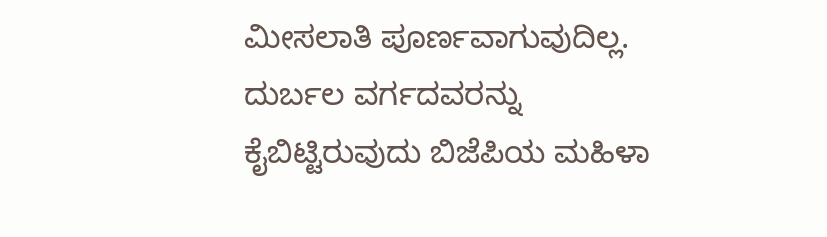ಮೀಸಲಾತಿ ಪೂರ್ಣವಾಗುವುದಿಲ್ಲ. ದುರ್ಬಲ ವರ್ಗದವರನ್ನು ಕೈಬಿಟ್ಟಿರುವುದು ಬಿಜೆಪಿಯ ಮಹಿಳಾ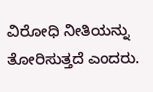ವಿರೋಧಿ ನೀತಿಯನ್ನು ತೋರಿಸುತ್ತದೆ ಎಂದರು.